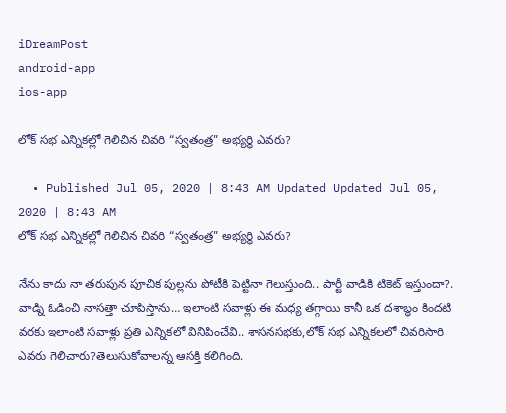iDreamPost
android-app
ios-app

లోక్ సభ ఎన్నికల్లో గెలిచిన చివరి “స్వతంత్ర” అభ్యర్థి ఎవరు?

  • Published Jul 05, 2020 | 8:43 AM Updated Updated Jul 05, 2020 | 8:43 AM
లోక్ సభ ఎన్నికల్లో గెలిచిన చివరి “స్వతంత్ర” అభ్యర్థి ఎవరు?

నేను కాదు నా తరుపున పూచిక పుల్లను పోటీకి పెట్టినా గెలుస్తుంది.. పార్టీ వాడికి టికెట్ ఇస్తుందా?. వాడ్ని ఓడించి నాసత్తా చూపిస్తాను… ఇలాంటి సవాళ్లు ఈ మధ్య తగ్గాయి కానీ ఒక దశాబ్ధం కిందటి వరకు ఇలాంటి సవాళ్లు ప్రతి ఎన్నికలో వినిపించేవి.. శాసనసభకు,లోక్ సభ ఎన్నికలలో చివరిసారి ఎవరు గెలిచారు?తెలుసుకోవాలన్న ఆసక్తి కలిగింది.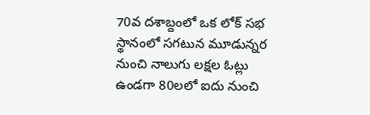70వ దశాబ్దంలో ఒక లోక్ సభ స్థానంలో సగటున మూడున్నర నుంచి నాలుగు లక్షల ఓట్లు ఉండగా 80లలో ఐదు నుంచి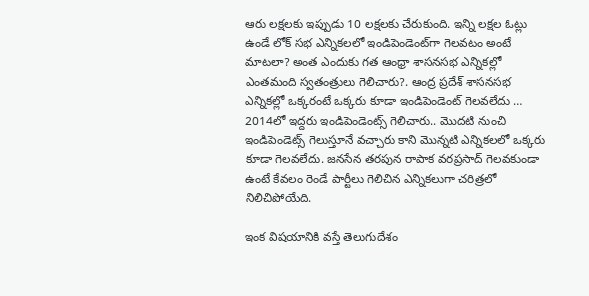ఆరు లక్షలకు ఇప్పుడు 10 లక్షలకు చేరుకుంది. ఇన్ని లక్షల ఓట్లు ఉండే లోక్ సభ ఎన్నికలలో ఇండిపెండెంట్‌గా గెలవటం అంటే మాటలా? అంత ఎందుకు గత ఆంధ్రా శాసనసభ ఎన్నికల్లో ఎంతమంది స్వతంత్రులు గెలిచారు?. ఆంద్ర ప్రదేశ్ శాసనసభ ఎన్నికల్లో ఒక్కరంటే ఒక్కరు కూడా ఇండిపెండెంట్ గెలవలేదు … 2014లో ఇద్దరు ఇండిపెండెంట్స్ గెలిచారు.. మొదటి నుంచి ఇండిపెండెట్స్ గెలుస్తూనే వచ్చారు కాని మొన్నటి ఎన్నికలలో ఒక్కరు కూడా గెలవలేదు. జనసేన తరపున రాపాక వరప్రసాద్ గెలవకుండా ఉంటే కేవలం రెండే పార్టీలు గెలిచిన ఎన్నికలుగా చరిత్రలో నిలిచిపోయేది.

ఇంక విషయానికి వస్తే తెలుగుదేశం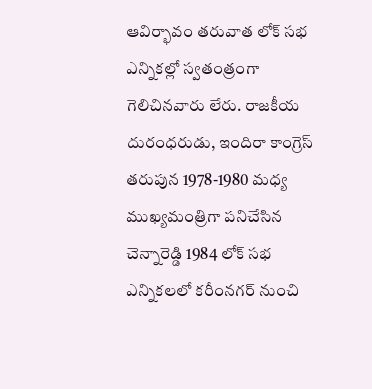ఆవిర్భావం తరువాత లోక్ సభ ఎన్నికల్లో స్వతంత్రంగా గెలిచినవారు లేరు. రాజకీయ దురంధరుడు, ఇందిరా కాంగ్రెస్ తరుపున 1978-1980 మధ్య ముఖ్యమంత్రిగా పనిచేసిన చెన్నారెడ్డి 1984 లోక్ సభ ఎన్నికలలో కరీంనగర్ నుంచి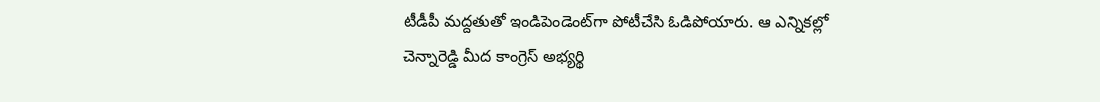టీడీపీ మద్దతుతో ఇండిపెండెంట్‌గా పోటీచేసి ఓడిపోయారు. ఆ ఎన్నికల్లో చెన్నారెడ్డి మీద కాంగ్రెస్ అభ్యర్థి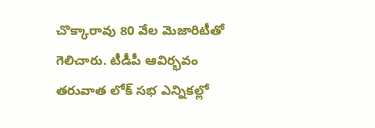చొక్కారావు 80 వేల మెజారిటీతో గెలిచారు. టీడీపీ ఆవిర్భవం తరువాత లోక్ సభ ఎన్నికల్లో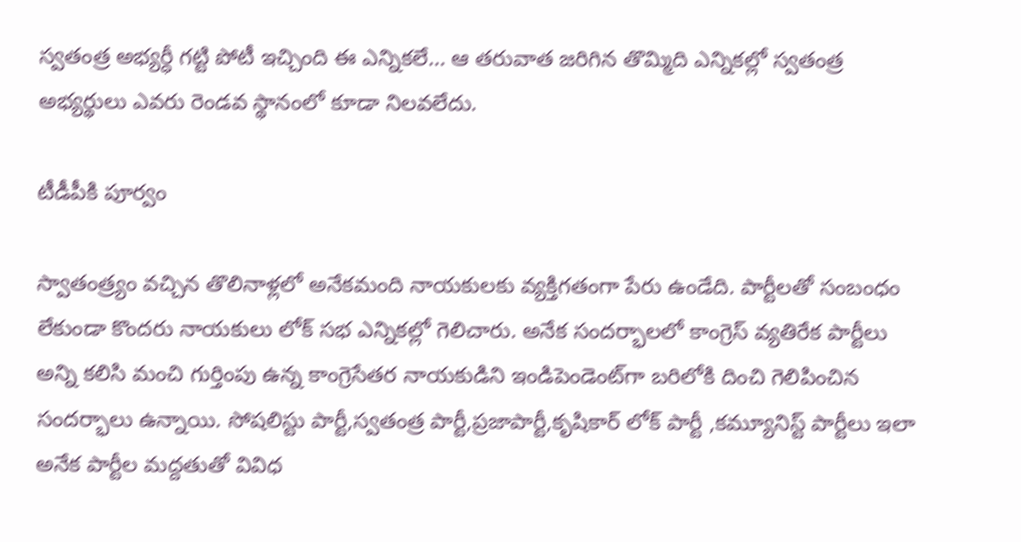స్వతంత్ర అభ్యర్ధీ గట్టి పోటీ ఇచ్చింది ఈ ఎన్నికలే… ఆ తరువాత జరిగిన తొమ్మిది ఎన్నికల్లో స్వతంత్ర అభ్యర్థులు ఎవరు రెండవ స్థానంలో కూడా నిలవలేదు.

టీడీపీకి పూర్వం

స్వాతంత్ర్యం వచ్చిన తొలినాళ్లలో అనేకమంది నాయకులకు వ్యక్తిగతంగా పేరు ఉండేది. పార్టీలతో సంబంధం లేకుండా కొందరు నాయకులు లోక్ సభ ఎన్నికల్లో గెలిచారు. అనేక సందర్భాలలో కాంగ్రెస్ వ్యతిరేక పార్టీలు అన్ని కలిసి మంచి గుర్తింపు ఉన్న కాంగ్రెసేతర నాయకుడిని ఇండిపెండెంట్‌గా బరిలోకి దించి గెలిపించిన సందర్భాలు ఉన్నాయి. సోషలిస్టు పార్టీ,స్వతంత్ర పార్టీ,ప్రజాపార్టీ,కృషికార్ లోక్ పార్టీ ,కమ్యూనిస్ట్ పార్టీలు ఇలా అనేక పార్టీల మద్దతుతో వివిధ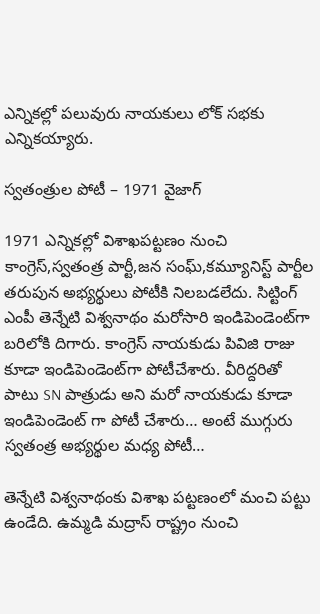ఎన్నికల్లో పలువురు నాయకులు లోక్ సభకు ఎన్నికయ్యారు.

స్వతంత్రుల పోటీ – 1971 వైజాగ్

1971 ఎన్నికల్లో విశాఖపట్టణం నుంచి కాంగ్రెస్,స్వతంత్ర పార్టీ,జన సంఘ్,కమ్యూనిస్ట్ పార్టీల తరుపున అభ్యర్థులు పోటీకి నిలబడలేదు. సిట్టింగ్ ఎంపీ తెన్నేటి విశ్వనాథం మరోసారి ఇండిపెండెంట్‌గా బరిలోకి దిగారు. కాంగ్రెస్ నాయకుడు పివిజి రాజు కూడా ఇండిపెండెంట్‌గా పోటీచేశారు. వీరిద్దరితో పాటు SN పాత్రుడు అని మరో నాయకుడు కూడా ఇండిపెండెంట్ గా పోటీ చేశారు… అంటే ముగ్గురు స్వతంత్ర అభ్యర్థుల మధ్య పోటీ…

తెన్నేటి విశ్వనాథంకు విశాఖ పట్టణంలో మంచి పట్టు ఉండేది. ఉమ్మడి మద్రాస్ రాష్ట్రం నుంచి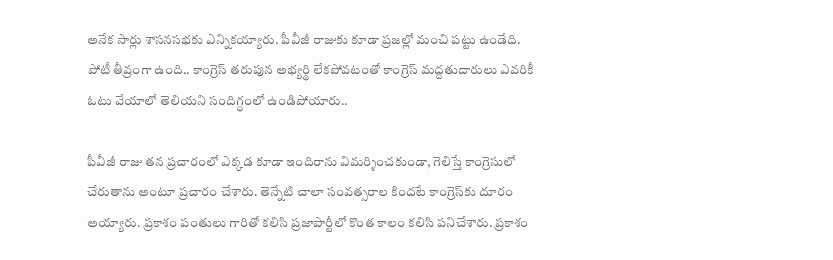అనేక సార్లు శాసనసభకు ఎన్నికయ్యారు. పీవీజీ రాజుకు కూడా ప్రజల్లో మంచి పట్టు ఉండేది. పోటీ తీవ్రంగా ఉంది.. కాంగ్రెస్ తరుపున అభ్యర్థి లేకపోవటంతో కాంగ్రెస్ మద్దతుదారులు ఎవరికీ ఓటు వేయాలో తెలియని సందిగ్ధంలో ఉండిపోయారు..

పీవీజీ రాజు తన ప్రచారంలో ఎక్కడ కూడా ఇందిరాను విమర్శించకుండా, గెలిస్తే కాంగ్రెసులో చేరుతాను అంటూ ప్రచారం చేశారు. తెన్నేటి చాలా సంవత్సరాల కిందటే కాంగ్రెస్‌కు దూరం అయ్యారు. ప్రకాశం పంతులు గారితో కలిసి ప్రజాపార్టీలో కొంత కాలం కలిసి పనిచేశారు. ప్రకాశం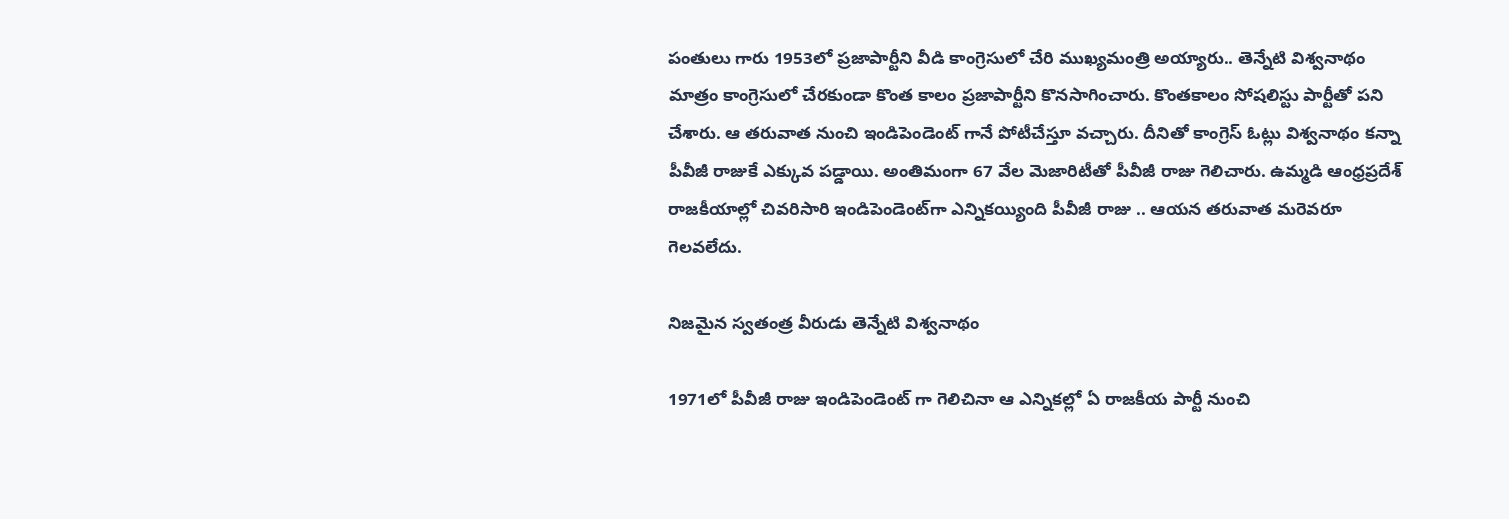పంతులు గారు 1953లో ప్రజాపార్టీని వీడి కాంగ్రెసులో చేరి ముఖ్యమంత్రి అయ్యారు.. తెన్నేటి విశ్వనాథం మాత్రం కాంగ్రెసులో చేరకుండా కొంత కాలం ప్రజాపార్టీని కొనసాగించారు. కొంతకాలం సోషలిస్టు పార్టీతో పని చేశారు. ఆ తరువాత నుంచి ఇండిపెండెంట్ గానే పోటీచేస్తూ వచ్చారు. దీనితో కాంగ్రెస్ ఓట్లు విశ్వనాథం కన్నా పీవీజీ రాజుకే ఎక్కువ పడ్డాయి. అంతిమంగా 67 వేల మెజారిటీతో పీవీజీ రాజు గెలిచారు. ఉమ్మడి ఆంధ్రప్రదేశ్ రాజకీయాల్లో చివరిసారి ఇండిపెండెంట్‌గా ఎన్నికయ్యింది పీవీజీ రాజు .. ఆయన తరువాత మరెవరూ గెలవలేదు.

నిజమైన స్వతంత్ర వీరుడు తెన్నేటి విశ్వనాథం

1971లో పీవీజీ రాజు ఇండిపెండెంట్ గా గెలిచినా ఆ ఎన్నికల్లో ఏ రాజకీయ పార్టీ నుంచి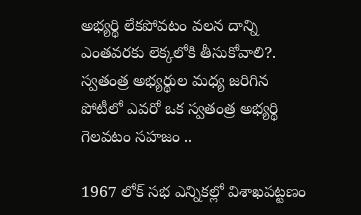అభ్యర్థి లేకపోవటం వలన దాన్ని ఎంతవరకు లెక్కలోకి తీసుకోవాలి?. స్వతంత్ర అభ్యర్థుల మధ్య జరిగిన పోటీలో ఎవరో ఒక స్వతంత్ర అభ్యర్థి గెలవటం సహజం ..

1967 లోక్ సభ ఎన్నికల్లో విశాఖపట్టణం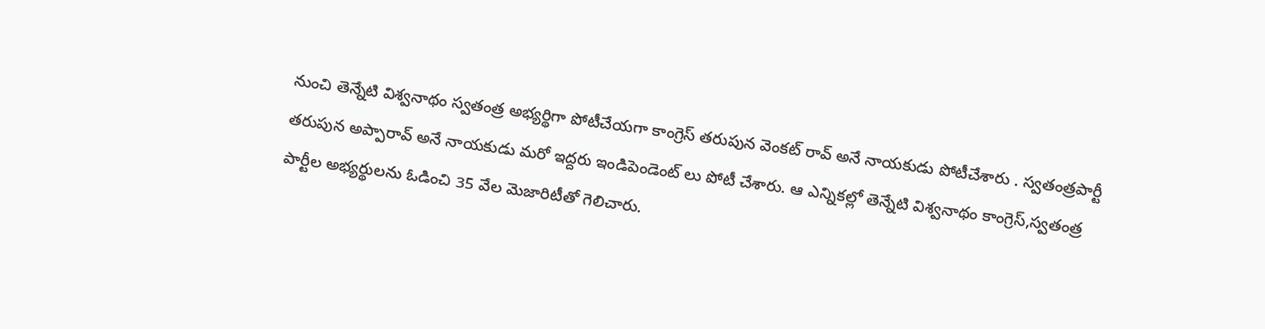నుంచి తెన్నేటి విశ్వనాథం స్వతంత్ర అభ్యర్థిగా పోటీచేయగా కాంగ్రెస్ తరుపున వెంకట్ రావ్ అనే నాయకుడు పోటీచేశారు . స్వతంత్రపార్టీ తరుపున అప్పారావ్ అనే నాయకుడు మరో ఇద్దరు ఇండిపెండెంట్ లు పోటీ చేశారు. ఆ ఎన్నికల్లో తెన్నేటి విశ్వనాథం కాంగ్రెస్,స్వతంత్ర పార్టీల అభ్యర్థులను ఓడించి 35 వేల మెజారిటీతో గెలిచారు.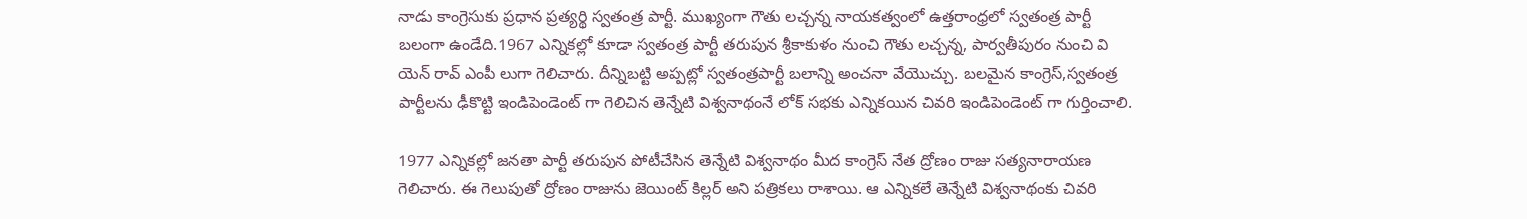నాడు కాంగ్రెసుకు ప్రధాన ప్రత్యర్థి స్వతంత్ర పార్టీ. ముఖ్యంగా గౌతు లచ్చన్న నాయకత్వంలో ఉత్తరాంధ్రలో స్వతంత్ర పార్టీ బలంగా ఉండేది.1967 ఎన్నికల్లో కూడా స్వతంత్ర పార్టీ తరుపున శ్రీకాకుళం నుంచి గౌతు లచ్చన్న, పార్వతీపురం నుంచి వి యెన్ రావ్ ఎంపీ లుగా గెలిచారు. దీన్నిబట్టి అప్పట్లో స్వతంత్రపార్టీ బలాన్ని అంచనా వేయొచ్చు. బలమైన కాంగ్రెస్,స్వతంత్ర పార్టీలను ఢీకొట్టి ఇండిపెండెంట్ గా గెలిచిన తెన్నేటి విశ్వనాథంనే లోక్ సభకు ఎన్నికయిన చివరి ఇండిపెండెంట్ గా గుర్తించాలి.

1977 ఎన్నికల్లో జనతా పార్టీ తరుపున పోటీచేసిన తెన్నేటి విశ్వనాథం మీద కాంగ్రెస్ నేత ద్రోణం రాజు సత్యనారాయణ గెలిచారు. ఈ గెలుపుతో ద్రోణం రాజును జెయింట్ కిల్లర్ అని పత్రికలు రాశాయి. ఆ ఎన్నికలే తెన్నేటి విశ్వనాథంకు చివరి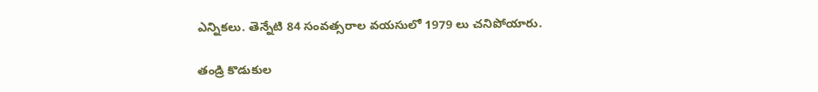ఎన్నికలు. తెన్నేటి 84 సంవత్సరాల వయసులో 1979 లు చనిపోయారు.

తండ్రి కొడుకుల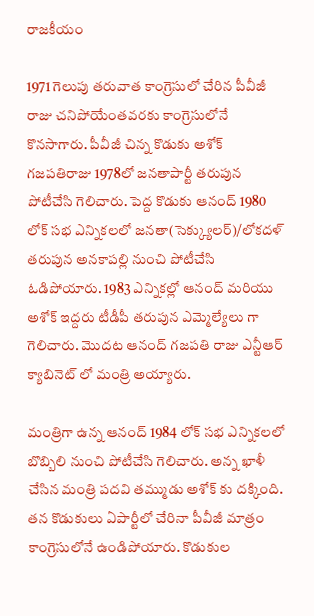రాజకీయం

1971 గెలుపు తరువాత కాంగ్రెసులో చేరిన పీవీజీ రాజు చనిపోయేంతవరకు కాంగ్రెసులోనే కొనసాగారు. పీవీజీ చిన్న కొడుకు అశోక్ గజపతిరాజు 1978లో జనతాపార్టీ తరుపున పోటీచేసి గెలిచారు. పెద్ద కొడుకు ఆనంద్ 1980 లోక్ సభ ఎన్నికలలో జనతా(సెక్క్యులర్)/లోకదళ్ తరుపున అనకాపల్లి నుంచి పోటీచేసి ఓడిపోయారు. 1983 ఎన్నికల్లో ఆనంద్ మరియు అశోక్ ఇద్దరు టీడీపీ తరుపున ఎమ్మెల్యేలు గా గెలిచారు. మొదట ఆనంద్ గజపతి రాజు ఎన్టీఆర్ క్యాబినెట్ లో మంత్రి అయ్యారు.

మంత్రిగా ఉన్న ఆనంద్ 1984 లోక్ సభ ఎన్నికలలో బొబ్బిలి నుంచి పోటీచేసి గెలిచారు. అన్న ఖాళీ చేసిన మంత్రి పదవి తమ్ముడు అశోక్ కు దక్కింది. తన కొడుకులు ఏపార్టీలో చేరినా పీవీజీ మాత్రం కాంగ్రెసులోనే ఉండిపోయారు. కొడుకుల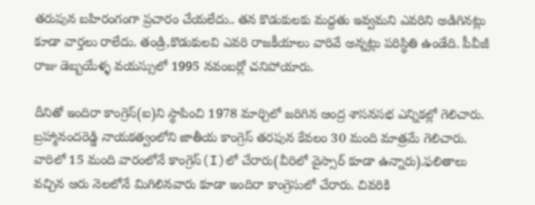తరుపున బహిరంగంగా ప్రచారం చేయలేదు.. తన కొడుకులకు మద్దతు ఇవ్వమని ఎవరిని అడిగినట్లు కూడా వార్తలు రాలేదు. తండ్రి,కొడుకులవి ఎవరి రాజకీయాలు వారివే అన్నట్లు పరిస్థితి ఉండేది. పీవీజీ రాజు డెబ్బయేళ్ళ వయస్సులో 1995 నవంబర్లో చనిపోయారు.

దీనితో ఇందిరా కాంగ్రెస్(ఐ)ని స్థాపించి 1978 మార్చిలో జరిగిన ఆంద్ర శాసనసభ ఎన్నికల్లో గెలిచారు. బ్రహ్మానందరెడ్డి నాయకత్వంలోని జాతీయ కాంగ్రెస్ తరపున కేవలం 30 మంది మాత్రమే గెలిచారు. వారిలో 15 మంది వారంలోనే కాంగ్రెస్(I)లో చేరారు(వీరిలో వైస్సార్ కూడా ఉన్నారు).ఫలితాలు వచ్చిన ఆరు నెలలోనే మిగిలినవారు కూడా ఇందిరా కాంగ్రెసులో చేరారు. చివరికి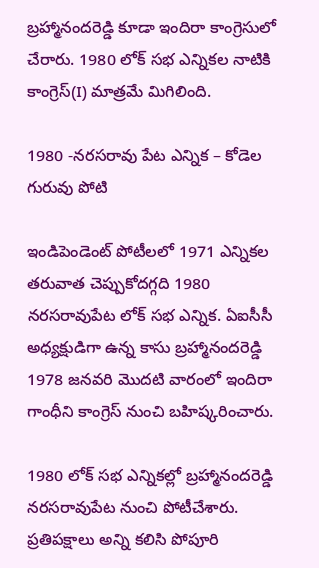బ్రహ్మానందరెడ్డి కూడా ఇందిరా కాంగ్రెసులో చేరారు. 1980 లోక్ సభ ఎన్నికల నాటికి కాంగ్రెస్(I) మాత్రమే మిగిలింది.

1980 -నరసరావు పేట ఎన్నిక – కోడెల గురువు పోటి

ఇండిపెండెంట్ పోటీలలో 1971 ఎన్నికల తరువాత చెప్పుకోదగ్గది 1980 నరసరావుపేట లోక్ సభ ఎన్నిక. ఏఐసీసీ అధ్యక్షుడిగా ఉన్న కాసు బ్రహ్మానందరెడ్డి 1978 జనవరి మొదటి వారంలో ఇందిరా గాంధీని కాంగ్రెస్ నుంచి బహిష్కరించారు.

1980 లోక్ సభ ఎన్నికల్లో బ్రహ్మానందరెడ్డి నరసరావుపేట నుంచి పోటీచేశారు. ప్రతిపక్షాలు అన్ని కలిసి పోపూరి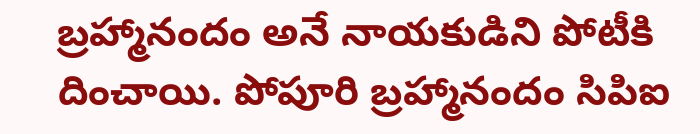బ్రహ్మానందం అనే నాయకుడిని పోటీకి దించాయి. పోపూరి బ్రహ్మానందం సిపిఐ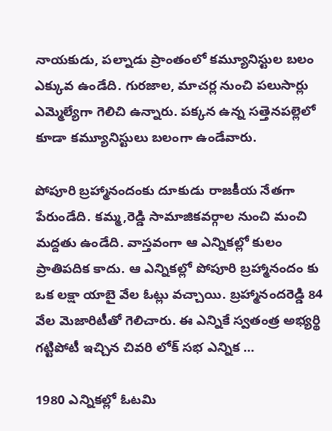నాయకుడు, పల్నాడు ప్రాంతంలో కమ్యూనిస్టుల బలం ఎక్కువ ఉండేది. గురజాల, మాచర్ల నుంచి పలుసార్లు ఎమ్మెల్యేగా గెలిచి ఉన్నారు. పక్కన ఉన్న సత్తెనపల్లెలో కూడా కమ్యూనిస్టులు బలంగా ఉండేవారు.

పోపూరి బ్రహ్మానందంకు దూకుడు రాజకీయ నేతగా పేరుండేది. కమ్మ,రెడ్డి సామాజికవర్గాల నుంచి మంచి మద్దతు ఉండేది. వాస్తవంగా ఆ ఎన్నికల్లో కులం ప్రాతిపదిక కాదు. ఆ ఎన్నికల్లో పోపూరి బ్రహ్మానందం కు ఒక లక్షా యాబై వేల ఓట్లు వచ్చాయి. బ్రహ్మానందరెడ్డి 84 వేల మెజారిటీతో గెలిచారు. ఈ ఎన్నికే స్వతంత్ర అభ్యర్థి గట్టిపోటీ ఇచ్చిన చివరి లోక్ సభ ఎన్నిక …

1980 ఎన్నికల్లో ఓటమి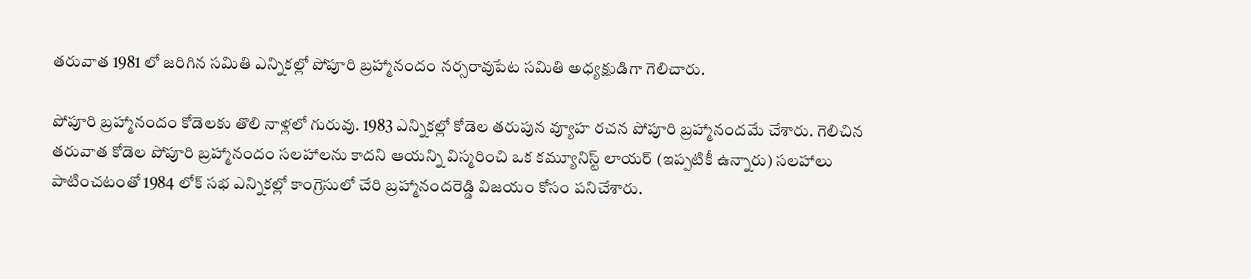తరువాత 1981 లో జరిగిన సమితి ఎన్నికల్లో పోపూరి బ్రహ్మానందం నర్సరావుపేట సమితి అధ్యక్షుడిగా గెలిచారు.

పోపూరి బ్రహ్మానందం కోడెలకు తొలి నాళ్లలో గురువు. 1983 ఎన్నికల్లో కోడెల తరుపున వ్యూహ రచన పోపూరి బ్రహ్మానందమే చేశారు. గెలిచిన తరువాత కోడెల పోపూరి బ్రహ్మానందం సలహాలను కాదని ఆయన్ని విస్మరించి ఒక కమ్యూనిస్ట్ లాయర్ (ఇప్పటికీ ఉన్నారు) సలహాలు పాటించటంతో 1984 లోక్ సభ ఎన్నికల్లో కాంగ్రెసులో చేరి బ్రహ్మానందరెడ్డి విజయం కోసం పనిచేశారు.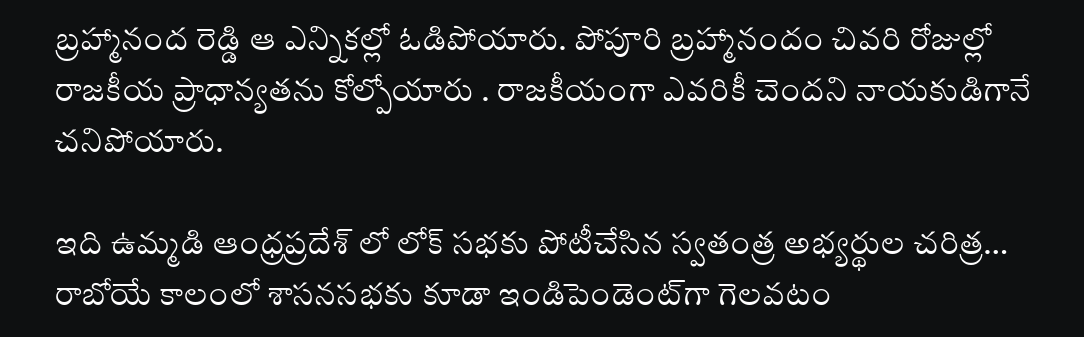బ్రహ్మానంద రెడ్డి ఆ ఎన్నికల్లో ఓడిపోయారు. పోపూరి బ్రహ్మానందం చివరి రోజుల్లో రాజకీయ ప్రాధాన్యతను కోల్పోయారు . రాజకీయంగా ఎవరికీ చెందని నాయకుడిగానే చనిపోయారు.

ఇది ఉమ్మడి ఆంధ్రప్రదేశ్ లో లోక్ సభకు పోటీచేసిన స్వతంత్ర అభ్యర్థుల చరిత్ర… రాబోయే కాలంలో శాసనసభకు కూడా ఇండిపెండెంట్‌గా గెలవటం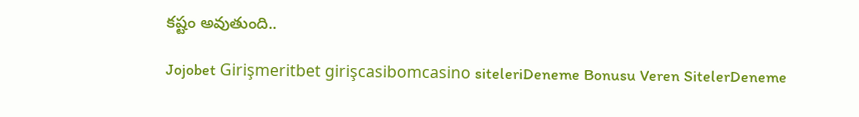కష్టం అవుతుంది..

Jojobet Girişmeritbet girişcasibomcasino siteleriDeneme Bonusu Veren SitelerDeneme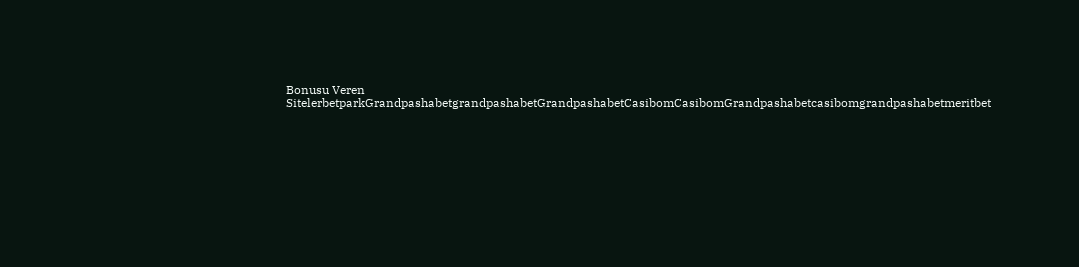Bonusu Veren SitelerbetparkGrandpashabetgrandpashabetGrandpashabetCasibomCasibomGrandpashabetcasibomgrandpashabetmeritbet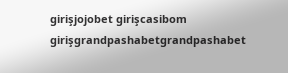girişjojobet girişcasibom girişgrandpashabetgrandpashabet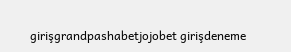girişgrandpashabetjojobet girişdeneme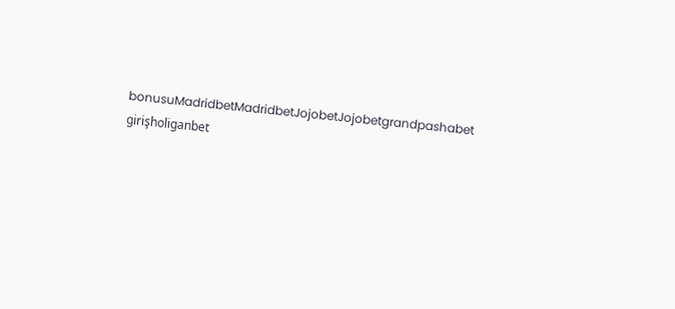bonusuMadridbetMadridbetJojobetJojobetgrandpashabet girişholiganbet